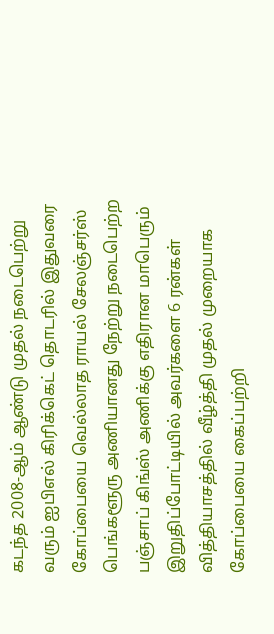கடந்த 2008-ஆம் ஆண்டு முதல் நடைபெற்று வரும் ஐபிஎல் கிரிக்கெட் தொடரில் இதுவரை கோப்பையை வெல்லாத ராயல் சேலஞ்சர்ஸ் பெங்களூரு அணியானது நேற்று நடைபெற்ற பஞ்சாப் கிங்ஸ் அணிக்கு எதிரான மாபெரும் இறுதிப்போட்டியில் அவர்களை 6 ரன்கள் வித்தியாசத்தில் வீழ்த்தி முதல் முறையாக கோப்பையை கைப்பற்றி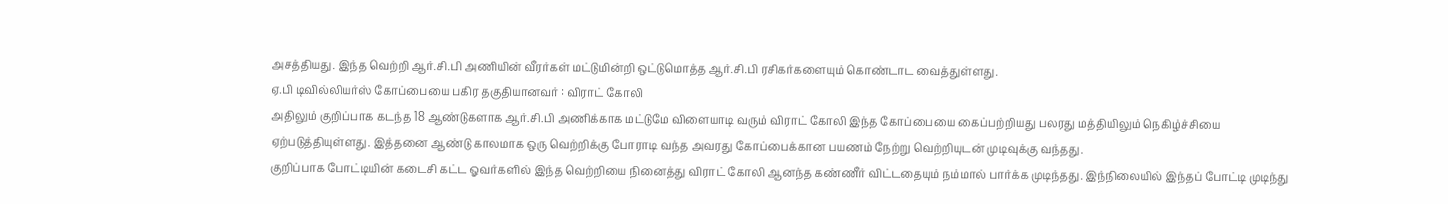அசத்தியது. இந்த வெற்றி ஆர்.சி.பி அணியின் வீரர்கள் மட்டுமின்றி ஒட்டுமொத்த ஆர்.சி.பி ரசிகர்களையும் கொண்டாட வைத்துள்ளது.
ஏ.பி டிவில்லியர்ஸ் கோப்பையை பகிர தகுதியானவர் : விராட் கோலி
அதிலும் குறிப்பாக கடந்த 18 ஆண்டுகளாக ஆர்.சி.பி அணிக்காக மட்டுமே விளையாடி வரும் விராட் கோலி இந்த கோப்பையை கைப்பற்றியது பலரது மத்தியிலும் நெகிழ்ச்சியை ஏற்படுத்தியுள்ளது. இத்தனை ஆண்டு காலமாக ஒரு வெற்றிக்கு போராடி வந்த அவரது கோப்பைக்கான பயணம் நேற்று வெற்றியுடன் முடிவுக்கு வந்தது.
குறிப்பாக போட்டியின் கடைசி கட்ட ஓவர்களில் இந்த வெற்றியை நினைத்து விராட் கோலி ஆனந்த கண்ணீர் விட்டதையும் நம்மால் பார்க்க முடிந்தது. இந்நிலையில் இந்தப் போட்டி முடிந்து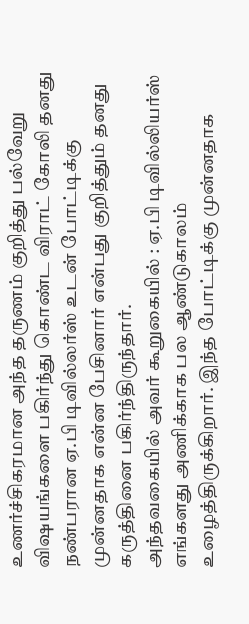உணர்ச்சிகரமான அந்த தருணம் குறித்து பல்வேறு விஷயங்களை பகிர்ந்து கொண்ட விராட் கோலி தனது நண்பரான ஏ.பி டிவில்லர்ஸ் உடன் போட்டிக்கு முன்னதாக என்ன பேசினார் என்பது குறித்தும் தனது கருத்தினை பகிர்ந்திருந்தார்.
அந்தவகையில் அவர் கூறுகையில் : ஏ.பி டிவில்லியர்ஸ் எங்களது அணிக்காக பல ஆண்டுகாலம் உழைத்திருக்கிறார். இந்த போட்டிக்கு முன்னதாக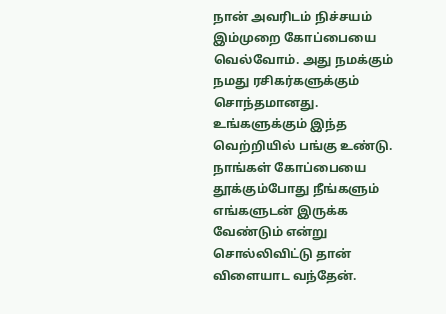நான் அவரிடம் நிச்சயம் இம்முறை கோப்பையை வெல்வோம். அது நமக்கும் நமது ரசிகர்களுக்கும் சொந்தமானது. உங்களுக்கும் இந்த வெற்றியில் பங்கு உண்டு. நாங்கள் கோப்பையை தூக்கும்போது நீங்களும் எங்களுடன் இருக்க வேண்டும் என்று சொல்லிவிட்டு தான் விளையாட வந்தேன்.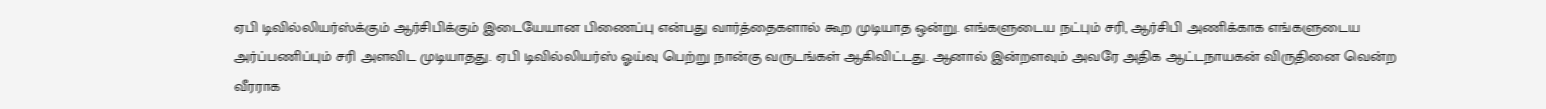ஏபி டிவில்லியர்ஸ்க்கும் ஆர்சிபிக்கும் இடையேயான பிணைப்பு என்பது வார்த்தைகளால் கூற முடியாத ஒன்று. எங்களுடைய நட்பும் சரி, ஆர்சிபி அணிக்காக எங்களுடைய அர்ப்பணிப்பும் சரி அளவிட முடியாதது. ஏபி டிவில்லியர்ஸ் ஓய்வு பெற்று நான்கு வருடங்கள் ஆகிவிட்டது. ஆனால் இன்றளவும் அவரே அதிக ஆட்டநாயகன் விருதினை வென்ற வீரராக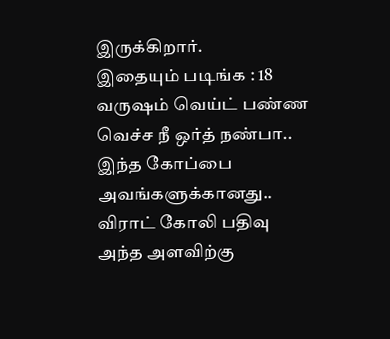இருக்கிறார்.
இதையும் படிங்க : 18 வருஷம் வெய்ட் பண்ண வெச்ச நீ ஒர்த் நண்பா.. இந்த கோப்பை அவங்களுக்கானது.. விராட் கோலி பதிவு
அந்த அளவிற்கு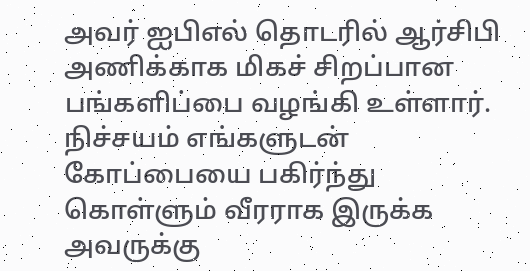அவர் ஐபிஎல் தொடரில் ஆர்சிபி அணிக்காக மிகச் சிறப்பான பங்களிப்பை வழங்கி உள்ளார். நிச்சயம் எங்களுடன் கோப்பையை பகிர்ந்து கொள்ளும் வீரராக இருக்க அவருக்கு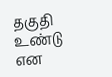தகுதி உண்டு என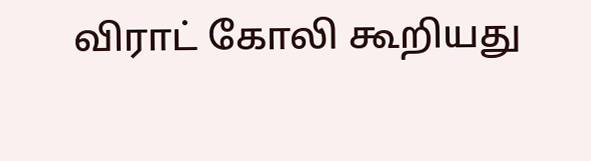விராட் கோலி கூறியது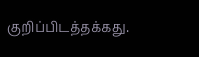குறிப்பிடத்தக்கது.